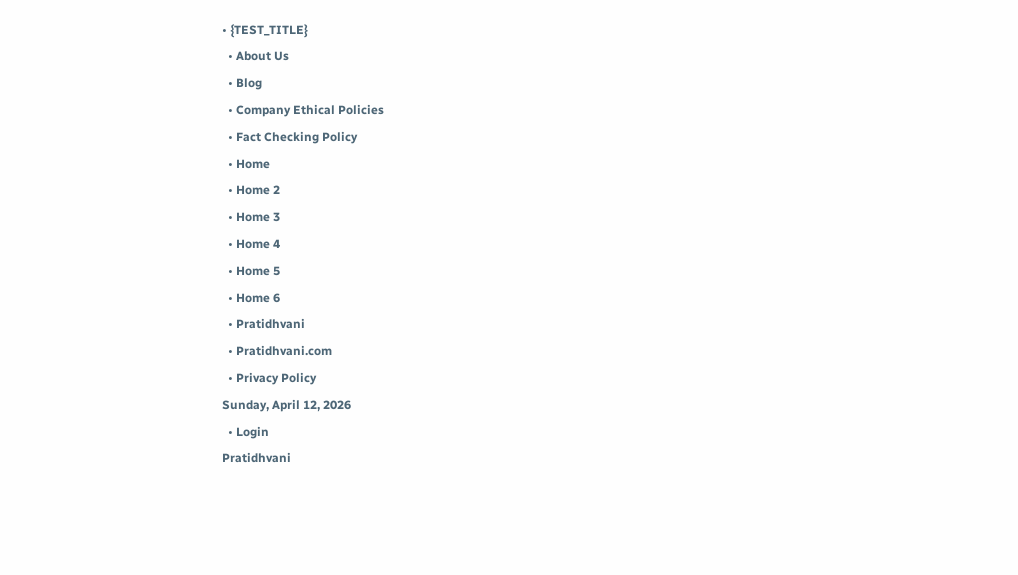• {TEST_TITLE}
  • About Us
  • Blog
  • Company Ethical Policies
  • Fact Checking Policy
  • Home
  • Home 2
  • Home 3
  • Home 4
  • Home 5
  • Home 6
  • Pratidhvani
  • Pratidhvani.com
  • Privacy Policy
Sunday, April 12, 2026
  • Login
Pratidhvani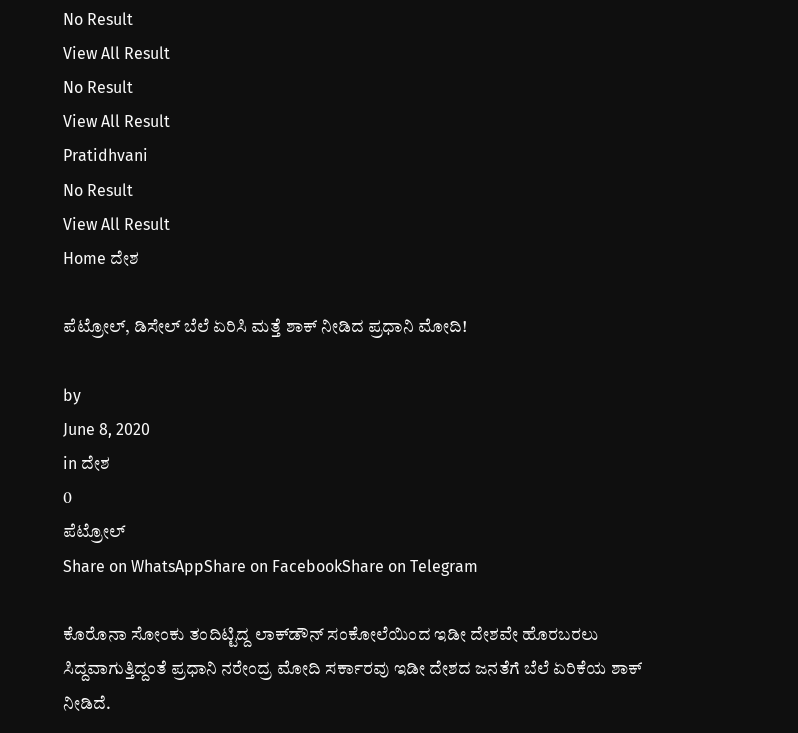No Result
View All Result
No Result
View All Result
Pratidhvani
No Result
View All Result
Home ದೇಶ

ಪೆಟ್ರೋಲ್, ಡಿಸೇಲ್ ಬೆಲೆ ಏರಿಸಿ ಮತ್ತೆ ಶಾಕ್ ನೀಡಿದ ಪ್ರಧಾನಿ ಮೋದಿ!

by
June 8, 2020
in ದೇಶ
0
ಪೆಟ್ರೋಲ್
Share on WhatsAppShare on FacebookShare on Telegram

ಕೊರೊನಾ ಸೋಂಕು ತಂದಿಟ್ಟಿದ್ದ ಲಾಕ್‌ಡೌನ್‌ ಸಂಕೋಲೆಯಿಂದ ಇಡೀ ದೇಶವೇ ಹೊರಬರಲು ಸಿದ್ದವಾಗುತ್ತಿದ್ದಂತೆ ಪ್ರಧಾನಿ ನರೇಂದ್ರ ಮೋದಿ ಸರ್ಕಾರವು ಇಡೀ ದೇಶದ ಜನತೆಗೆ ಬೆಲೆ ಏರಿಕೆಯ ಶಾಕ್ ನೀಡಿದೆ.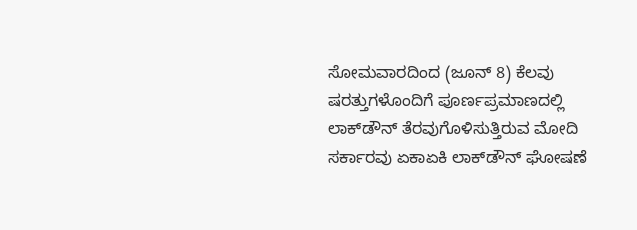ಸೋಮವಾರದಿಂದ (ಜೂನ್ 8) ಕೆಲವು ಷರತ್ತುಗಳೊಂದಿಗೆ ಪೂರ್ಣಪ್ರಮಾಣದಲ್ಲಿ ಲಾಕ್‌ಡೌನ್‌ ತೆರವುಗೊಳಿಸುತ್ತಿರುವ ಮೋದಿ ಸರ್ಕಾರವು ಏಕಾಏಕಿ ಲಾಕ್‌ಡೌನ್‌ ಘೋಷಣೆ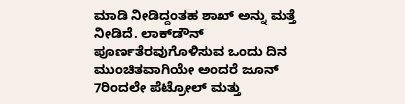ಮಾಡಿ ನೀಡಿದ್ದಂತಹ ಶಾಖ್ ಅನ್ನು ಮತ್ತೆ ನೀಡಿದೆ. ಲಾಕ್‌ಡೌನ್‌ ಪೂರ್ಣತೆರವುಗೊಳಿಸುವ ಒಂದು ದಿನ ಮುಂಚಿತವಾಗಿಯೇ ಅಂದರೆ ಜೂನ್ 7ರಿಂದಲೇ ಪೆಟ್ರೋಲ್ ಮತ್ತು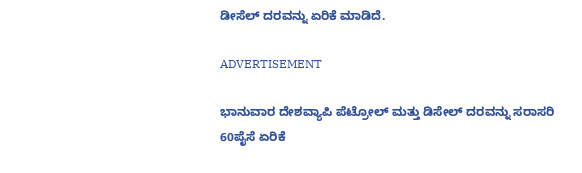ಡೀಸೆಲ್ ದರವನ್ನು ಏರಿಕೆ ಮಾಡಿದೆ.

ADVERTISEMENT

ಭಾನುವಾರ ದೇಶವ್ಯಾಪಿ ಪೆಟ್ರೋಲ್ ಮತ್ತು ಡಿಸೇಲ್ ದರವನ್ನು ಸರಾಸರಿ 60ಪೈಸೆ ಏರಿಕೆ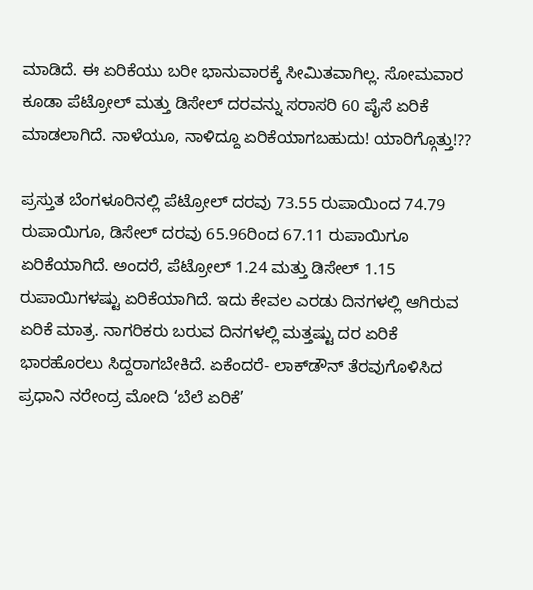ಮಾಡಿದೆ. ಈ ಏರಿಕೆಯು ಬರೀ ಭಾನುವಾರಕ್ಕೆ ಸೀಮಿತವಾಗಿಲ್ಲ. ಸೋಮವಾರ ಕೂಡಾ ಪೆಟ್ರೋಲ್ ಮತ್ತು ಡಿಸೇಲ್ ದರವನ್ನು ಸರಾಸರಿ 60 ಪೈಸೆ ಏರಿಕೆ ಮಾಡಲಾಗಿದೆ. ನಾಳೆಯೂ, ನಾಳಿದ್ದೂ ಏರಿಕೆಯಾಗಬಹುದು! ಯಾರಿಗ್ಗೊತ್ತು!??

ಪ್ರಸ್ತುತ ಬೆಂಗಳೂರಿನಲ್ಲಿ ಪೆಟ್ರೋಲ್ ದರವು 73.55 ರುಪಾಯಿಂದ 74.79 ರುಪಾಯಿಗೂ, ಡಿಸೇಲ್ ದರವು 65.96ರಿಂದ 67.11 ರುಪಾಯಿಗೂ ಏರಿಕೆಯಾಗಿದೆ. ಅಂದರೆ, ಪೆಟ್ರೋಲ್ 1.24 ಮತ್ತು ಡಿಸೇಲ್ 1.15 ರುಪಾಯಿಗಳಷ್ಟು ಏರಿಕೆಯಾಗಿದೆ. ಇದು ಕೇವಲ ಎರಡು ದಿನಗಳಲ್ಲಿ ಆಗಿರುವ ಏರಿಕೆ ಮಾತ್ರ. ನಾಗರಿಕರು ಬರುವ ದಿನಗಳಲ್ಲಿ ಮತ್ತಷ್ಟು ದರ ಏರಿಕೆ ಭಾರಹೊರಲು ಸಿದ್ದರಾಗಬೇಕಿದೆ. ಏಕೆಂದರೆ- ಲಾಕ್‌ಡೌನ್‌ ತೆರವುಗೊಳಿಸಿದ ಪ್ರಧಾನಿ ನರೇಂದ್ರ ಮೋದಿ ‘ಬೆಲೆ ಏರಿಕೆ’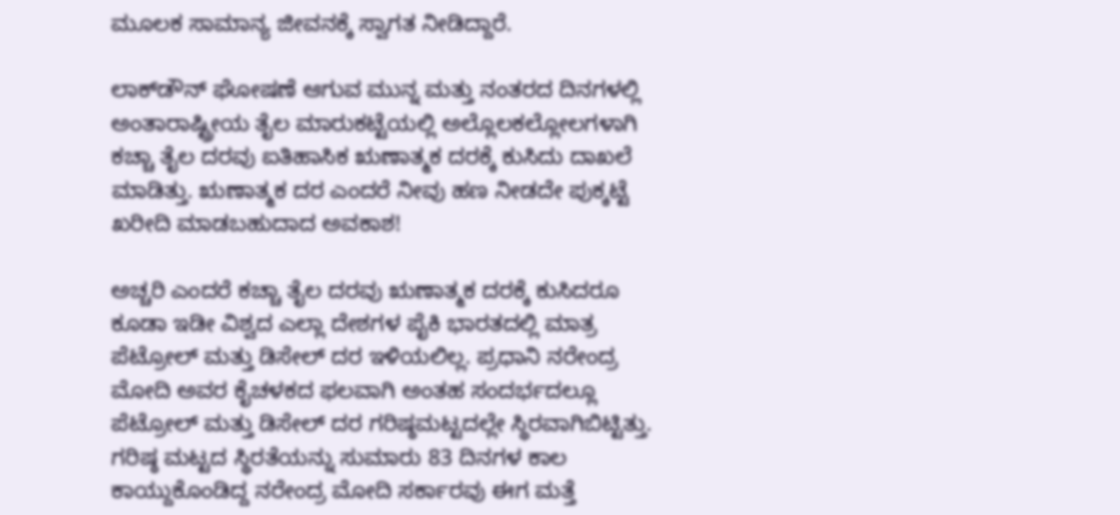ಮೂಲಕ ಸಾಮಾನ್ಯ ಜೀವನಕ್ಕೆ ಸ್ವಾಗತ ನೀಡಿದ್ದಾರೆ.

ಲಾಕ್‌ಡೌನ್‌ ಘೋಷಣೆ ಆಗುವ ಮುನ್ನ ಮತ್ತು ನಂತರದ ದಿನಗಳಲ್ಲಿ ಅಂತಾರಾಷ್ಟ್ರೀಯ ತೈಲ ಮಾರುಕಟ್ಟೆಯಲ್ಲಿ ಅಲ್ಲೊಲಕಲ್ಲೋಲಗಳಾಗಿ ಕಚ್ಚಾ ತೈಲ ದರವು ಐತಿಹಾಸಿಕ ಋಣಾತ್ಮಕ ದರಕ್ಕೆ ಕುಸಿದು ದಾಖಲೆ ಮಾಡಿತ್ತು. ಋಣಾತ್ಮಕ ದರ ಎಂದರೆ ನೀವು ಹಣ ನೀಡದೇ ಪುಕ್ಕಟ್ಟೆ ಖರೀದಿ ಮಾಡಬಹುದಾದ ಅವಕಾಶ!

ಅಚ್ಚರಿ ಎಂದರೆ ಕಚ್ಚಾ ತೈಲ ದರವು ಋಣಾತ್ಮಕ ದರಕ್ಕೆ ಕುಸಿದರೂ ಕೂಡಾ ಇಡೀ ವಿಶ್ವದ ಎಲ್ಲಾ ದೇಶಗಳ ಪೈಕಿ ಭಾರತದಲ್ಲಿ ಮಾತ್ರ ಪೆಟ್ರೋಲ್ ಮತ್ತು ಡಿಸೇಲ್ ದರ ಇಳಿಯಲಿಲ್ಲ. ಪ್ರಧಾನಿ ನರೇಂದ್ರ ಮೋದಿ ಅವರ ಕೈಚಳಕದ ಫಲವಾಗಿ ಅಂತಹ ಸಂದರ್ಭದಲ್ಲೂ ಪೆಟ್ರೋಲ್ ಮತ್ತು ಡಿಸೇಲ್ ದರ ಗರಿಷ್ಠಮಟ್ಟದಲ್ಲೇ ಸ್ಥಿರವಾಗಿಬಿಟ್ಟಿತ್ತು. ಗರಿಷ್ಠ ಮಟ್ಟದ ಸ್ಥಿರತೆಯನ್ನು ಸುಮಾರು 83 ದಿನಗಳ ಕಾಲ ಕಾಯ್ದುಕೊಂಡಿದ್ದ ನರೇಂದ್ರ ಮೋದಿ ಸರ್ಕಾರವು ಈಗ ಮತ್ತೆ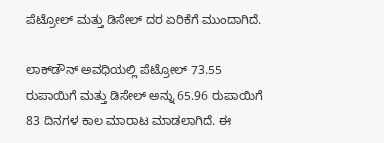ಪೆಟ್ರೋಲ್ ಮತ್ತು ಡಿಸೇಲ್ ದರ ಏರಿಕೆಗೆ ಮುಂದಾಗಿದೆ.

ಲಾಕ್‌ಡೌನ್‌ ಅವಧಿಯಲ್ಲಿ ಪೆಟ್ರೋಲ್ 73.55 ರುಪಾಯಿಗೆ ಮತ್ತು ಡಿಸೇಲ್ ಅನ್ನು 65.96 ರುಪಾಯಿಗೆ 83 ದಿನಗಳ ಕಾಲ ಮಾರಾಟ ಮಾಡಲಾಗಿದೆ. ಈ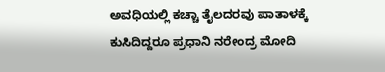ಅವಧಿಯಲ್ಲಿ ಕಚ್ಚಾ ತೈಲದರವು ಪಾತಾಳಕ್ಕೆ ಕುಸಿದಿದ್ದರೂ ಪ್ರಧಾನಿ ನರೇಂದ್ರ ಮೋದಿ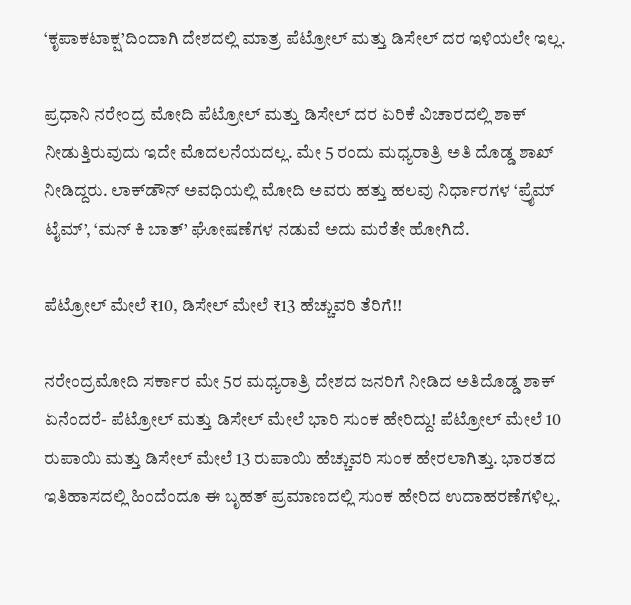‘ಕೃಪಾಕಟಾಕ್ಷ’ದಿಂದಾಗಿ ದೇಶದಲ್ಲಿ ಮಾತ್ರ ಪೆಟ್ರೋಲ್ ಮತ್ತು ಡಿಸೇಲ್ ದರ ಇಳಿಯಲೇ ಇಲ್ಲ.

ಪ್ರಧಾನಿ ನರೇಂದ್ರ ಮೋದಿ ಪೆಟ್ರೋಲ್ ಮತ್ತು ಡಿಸೇಲ್ ದರ ಏರಿಕೆ ವಿಚಾರದಲ್ಲಿ ಶಾಕ್ ನೀಡುತ್ತಿರುವುದು ಇದೇ ಮೊದಲನೆಯದಲ್ಲ. ಮೇ 5 ರಂದು ಮಧ್ಯರಾತ್ರಿ ಅತಿ ದೊಡ್ಡ ಶಾಖ್ ನೀಡಿದ್ದರು. ಲಾಕ್‌ಡೌನ್‌ ಅವಧಿಯಲ್ಲಿ ಮೋದಿ ಅವರು ಹತ್ತು ಹಲವು ನಿರ್ಧಾರಗಳ ‘ಪ್ರೈಮ್ ಟೈಮ್’, ‘ಮನ್ ಕಿ ಬಾತ್’ ಘೋಷಣೆಗಳ ನಡುವೆ ಅದು ಮರೆತೇ ಹೋಗಿದೆ.

ಪೆಟ್ರೋಲ್ ಮೇಲೆ ₹10, ಡಿಸೇಲ್ ಮೇಲೆ ₹13 ಹೆಚ್ಚುವರಿ ತೆರಿಗೆ!!

ನರೇಂದ್ರಮೋದಿ ಸರ್ಕಾರ ಮೇ 5ರ ಮಧ್ಯರಾತ್ರಿ ದೇಶದ ಜನರಿಗೆ ನೀಡಿದ ಅತಿದೊಡ್ಡ ಶಾಕ್ ಏನೆಂದರೆ- ಪೆಟ್ರೋಲ್ ಮತ್ತು ಡಿಸೇಲ್ ಮೇಲೆ ಭಾರಿ ಸುಂಕ ಹೇರಿದ್ದು! ಪೆಟ್ರೋಲ್ ಮೇಲೆ 10 ರುಪಾಯಿ ಮತ್ತು ಡಿಸೇಲ್ ಮೇಲೆ 13 ರುಪಾಯಿ ಹೆಚ್ಚುವರಿ ಸುಂಕ ಹೇರಲಾಗಿತ್ತು. ಭಾರತದ ಇತಿಹಾಸದಲ್ಲಿ ಹಿಂದೆಂದೂ ಈ ಬೃಹತ್ ಪ್ರಮಾಣದಲ್ಲಿ ಸುಂಕ ಹೇರಿದ ಉದಾಹರಣೆಗಳಿಲ್ಲ.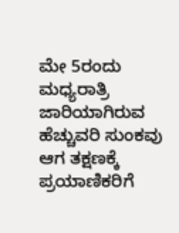ಮೇ 5ರಂದು ಮಧ್ಯರಾತ್ರಿ ಜಾರಿಯಾಗಿರುವ ಹೆಚ್ಚುವರಿ ಸುಂಕವು ಆಗ ತಕ್ಷಣಕ್ಕೆ ಪ್ರಯಾಣಿಕರಿಗೆ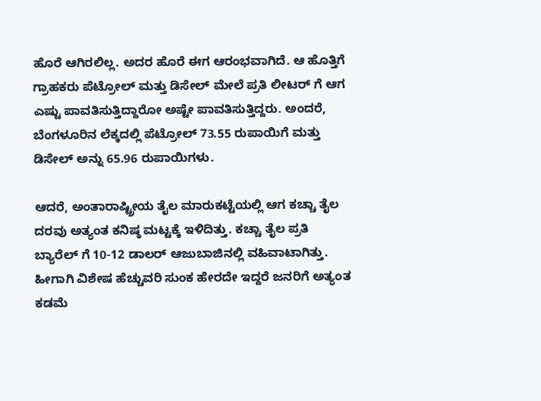ಹೊರೆ ಆಗಿರಲಿಲ್ಲ. ಅದರ ಹೊರೆ ಈಗ ಆರಂಭವಾಗಿದೆ. ಆ ಹೊತ್ತಿಗೆ ಗ್ರಾಹಕರು ಪೆಟ್ರೋಲ್ ಮತ್ತು ಡಿಸೇಲ್ ಮೇಲೆ ಪ್ರತಿ ಲೀಟರ್ ಗೆ ಆಗ ಎಷ್ಟು ಪಾವತಿಸುತ್ತಿದ್ದಾರೋ ಅಷ್ಟೇ ಪಾವತಿಸುತ್ತಿದ್ದರು. ಅಂದರೆ, ಬೆಂಗಳೂರಿನ ಲೆಕ್ಕದಲ್ಲಿ ಪೆಟ್ರೋಲ್ 73.55 ರುಪಾಯಿಗೆ ಮತ್ತು ಡಿಸೇಲ್ ಅನ್ನು 65.96 ರುಪಾಯಿಗಳು.

ಆದರೆ, ಅಂತಾರಾಷ್ಟ್ರೀಯ ತೈಲ ಮಾರುಕಟ್ಟೆಯಲ್ಲಿ ಆಗ ಕಚ್ಚಾ ತೈಲ ದರವು ಅತ್ಯಂತ ಕನಿಷ್ಠ ಮಟ್ಟಕ್ಕೆ ಇಳಿದಿತ್ತು. ಕಚ್ಚಾ ತೈಲ ಪ್ರತಿ ಬ್ಯಾರೆಲ್ ಗೆ 10-12 ಡಾಲರ್ ಆಜುಬಾಜಿನಲ್ಲಿ ವಹಿವಾಟಾಗಿತ್ತು. ಹೀಗಾಗಿ ವಿಶೇಷ ಹೆಚ್ಚುವರಿ ಸುಂಕ ಹೇರದೇ ಇದ್ದರೆ ಜನರಿಗೆ ಅತ್ಯಂತ ಕಡಮೆ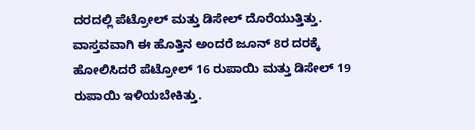ದರದಲ್ಲಿ ಪೆಟ್ರೋಲ್ ಮತ್ತು ಡಿಸೇಲ್ ದೊರೆಯುತ್ತಿತ್ತು. ವಾಸ್ತವವಾಗಿ ಈ ಹೊತ್ತಿನ ಅಂದರೆ ಜೂನ್ 8ರ ದರಕ್ಕೆ ಹೋಲಿಸಿದರೆ ಪೆಟ್ರೋಲ್ 16 ರುಪಾಯಿ ಮತ್ತು ಡಿಸೇಲ್ 19 ರುಪಾಯಿ ಇಳಿಯಬೇಕಿತ್ತು.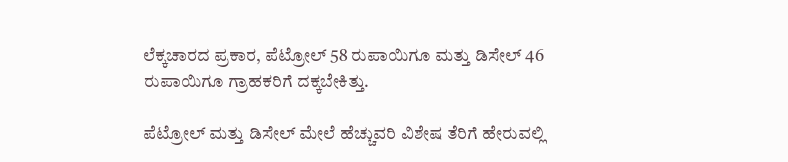ಲೆಕ್ಕಚಾರದ ಪ್ರಕಾರ, ಪೆಟ್ರೋಲ್ 58 ರುಪಾಯಿಗೂ ಮತ್ತು ಡಿಸೇಲ್ 46 ರುಪಾಯಿಗೂ ಗ್ರಾಹಕರಿಗೆ ದಕ್ಕಬೇಕಿತ್ತು.

ಪೆಟ್ರೋಲ್ ಮತ್ತು ಡಿಸೇಲ್ ಮೇಲೆ ಹೆಚ್ಚುವರಿ ವಿಶೇಷ ತೆರಿಗೆ ಹೇರುವಲ್ಲಿ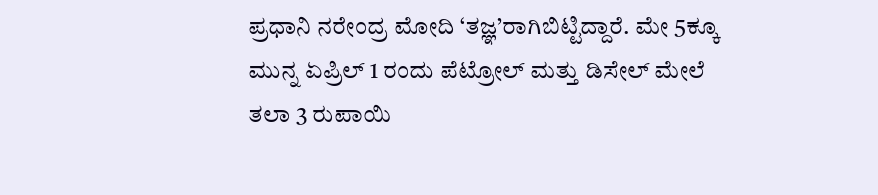ಪ್ರಧಾನಿ ನರೇಂದ್ರ ಮೋದಿ ‘ತಜ್ಞ’ರಾಗಿಬಿಟ್ಟಿದ್ದಾರೆ. ಮೇ 5ಕ್ಕೂ ಮುನ್ನ ಏಪ್ರಿಲ್ 1 ರಂದು ಪೆಟ್ರೋಲ್ ಮತ್ತು ಡಿಸೇಲ್ ಮೇಲೆ ತಲಾ 3 ರುಪಾಯಿ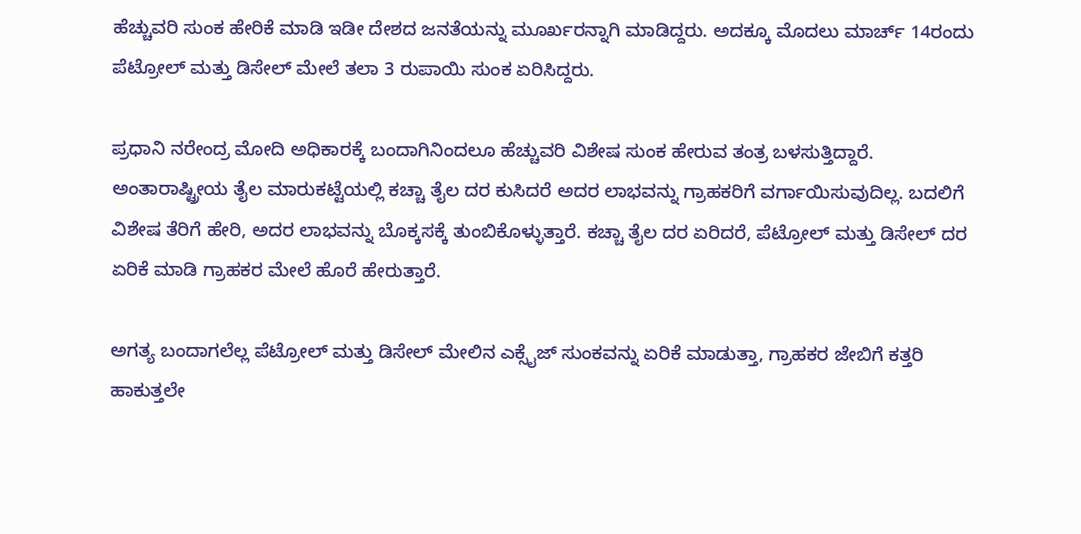ಹೆಚ್ಚುವರಿ ಸುಂಕ ಹೇರಿಕೆ ಮಾಡಿ ಇಡೀ ದೇಶದ ಜನತೆಯನ್ನು ಮೂರ್ಖರನ್ನಾಗಿ ಮಾಡಿದ್ದರು. ಅದಕ್ಕೂ ಮೊದಲು ಮಾರ್ಚ್ 14ರಂದು ಪೆಟ್ರೋಲ್ ಮತ್ತು ಡಿಸೇಲ್ ಮೇಲೆ ತಲಾ 3 ರುಪಾಯಿ ಸುಂಕ ಏರಿಸಿದ್ದರು.

ಪ್ರಧಾನಿ ನರೇಂದ್ರ ಮೋದಿ ಅಧಿಕಾರಕ್ಕೆ ಬಂದಾಗಿನಿಂದಲೂ ಹೆಚ್ಚುವರಿ ವಿಶೇಷ ಸುಂಕ ಹೇರುವ ತಂತ್ರ ಬಳಸುತ್ತಿದ್ದಾರೆ. ಅಂತಾರಾಷ್ಟ್ರೀಯ ತೈಲ ಮಾರುಕಟ್ಟೆಯಲ್ಲಿ ಕಚ್ಚಾ ತೈಲ ದರ ಕುಸಿದರೆ ಅದರ ಲಾಭವನ್ನು ಗ್ರಾಹಕರಿಗೆ ವರ್ಗಾಯಿಸುವುದಿಲ್ಲ. ಬದಲಿಗೆ ವಿಶೇಷ ತೆರಿಗೆ ಹೇರಿ, ಅದರ ಲಾಭವನ್ನು ಬೊಕ್ಕಸಕ್ಕೆ ತುಂಬಿಕೊಳ್ಳುತ್ತಾರೆ. ಕಚ್ಚಾ ತೈಲ ದರ ಏರಿದರೆ, ಪೆಟ್ರೋಲ್ ಮತ್ತು ಡಿಸೇಲ್ ದರ ಏರಿಕೆ ಮಾಡಿ ಗ್ರಾಹಕರ ಮೇಲೆ ಹೊರೆ ಹೇರುತ್ತಾರೆ.

ಅಗತ್ಯ ಬಂದಾಗಲೆಲ್ಲ ಪೆಟ್ರೋಲ್ ಮತ್ತು ಡಿಸೇಲ್ ಮೇಲಿನ ಎಕ್ಸೈಜ್ ಸುಂಕವನ್ನು ಏರಿಕೆ ಮಾಡುತ್ತಾ, ಗ್ರಾಹಕರ ಜೇಬಿಗೆ ಕತ್ತರಿ ಹಾಕುತ್ತಲೇ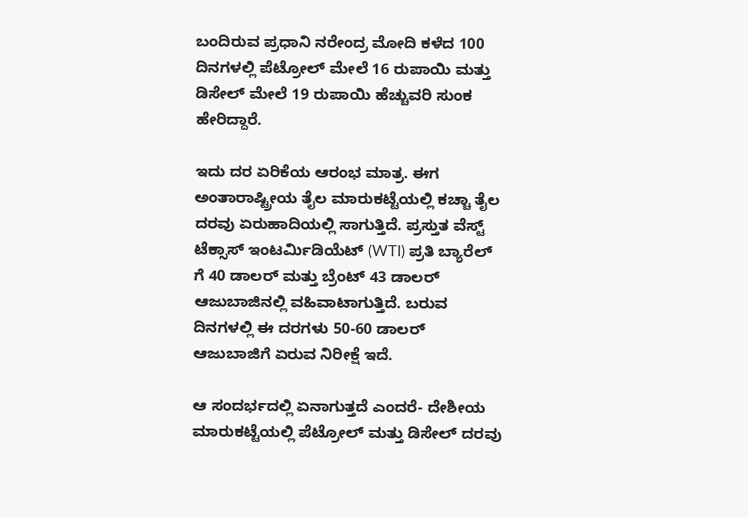ಬಂದಿರುವ ಪ್ರಧಾನಿ ನರೇಂದ್ರ ಮೋದಿ ಕಳೆದ 100 ದಿನಗಳಲ್ಲಿ ಪೆಟ್ರೋಲ್ ಮೇಲೆ 16 ರುಪಾಯಿ ಮತ್ತು ಡಿಸೇಲ್ ಮೇಲೆ 19 ರುಪಾಯಿ ಹೆಚ್ಚುವರಿ ಸುಂಕ ಹೇರಿದ್ದಾರೆ.

ಇದು ದರ ಏರಿಕೆಯ ಆರಂಭ ಮಾತ್ರ. ಈಗ ಅಂತಾರಾಷ್ಟ್ರೀಯ ತೈಲ ಮಾರುಕಟ್ಟೆಯಲ್ಲಿ ಕಚ್ಚಾ ತೈಲ ದರವು ಏರುಹಾದಿಯಲ್ಲಿ ಸಾಗುತ್ತಿದೆ. ಪ್ರಸ್ತುತ ವೆಸ್ಟ್ ಟೆಕ್ಸಾಸ್ ಇಂಟರ್ಮಿಡಿಯೆಟ್ (WTI) ಪ್ರತಿ ಬ್ಯಾರೆಲ್ ಗೆ 40 ಡಾಲರ್ ಮತ್ತು ಬ್ರೆಂಟ್ 43 ಡಾಲರ್ ಆಜುಬಾಜಿನಲ್ಲಿ ವಹಿವಾಟಾಗುತ್ತಿದೆ. ಬರುವ ದಿನಗಳಲ್ಲಿ ಈ ದರಗಳು 50-60 ಡಾಲರ್ ಆಜುಬಾಜಿಗೆ ಏರುವ ನಿರೀಕ್ಷೆ ಇದೆ.

ಆ ಸಂದರ್ಭದಲ್ಲಿ ಏನಾಗುತ್ತದೆ ಎಂದರೆ- ದೇಶೀಯ ಮಾರುಕಟ್ಟೆಯಲ್ಲಿ ಪೆಟ್ರೋಲ್ ಮತ್ತು ಡಿಸೇಲ್ ದರವು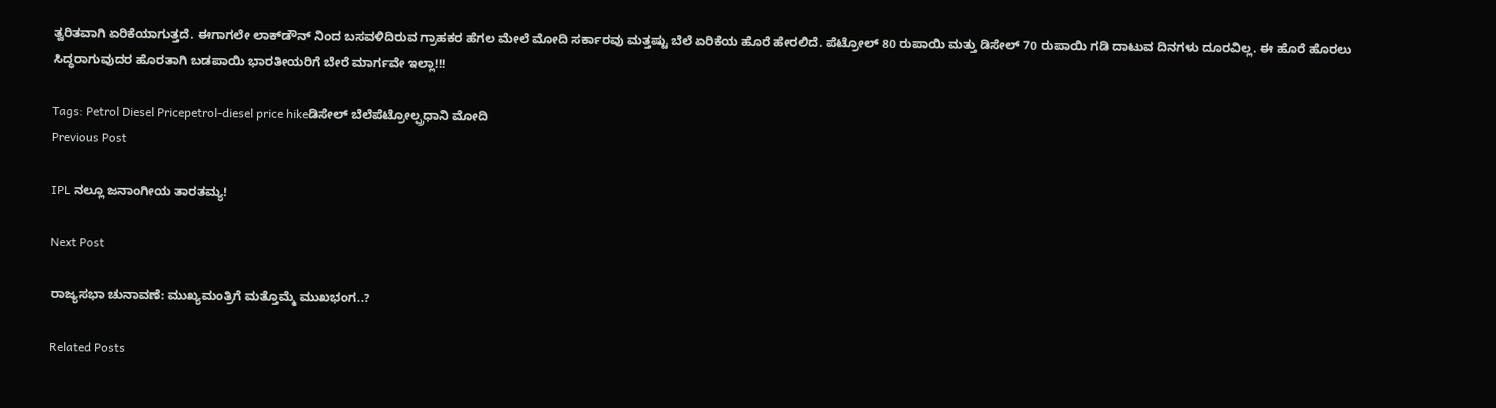ತ್ವರಿತವಾಗಿ ಏರಿಕೆಯಾಗುತ್ತದೆ. ಈಗಾಗಲೇ ಲಾಕ್‌ಡೌನ್‌ ನಿಂದ ಬಸವಳಿದಿರುವ ಗ್ರಾಹಕರ ಹೆಗಲ ಮೇಲೆ ಮೋದಿ ಸರ್ಕಾರವು ಮತ್ತಷ್ಟು ಬೆಲೆ ಏರಿಕೆಯ ಹೊರೆ ಹೇರಲಿದೆ. ಪೆಟ್ರೋಲ್ 80 ರುಪಾಯಿ ಮತ್ತು ಡಿಸೇಲ್ 70 ರುಪಾಯಿ ಗಡಿ ದಾಟುವ ದಿನಗಳು ದೂರವಿಲ್ಲ. ಈ ಹೊರೆ ಹೊರಲು ಸಿದ್ಧರಾಗುವುದರ ಹೊರತಾಗಿ ಬಡಪಾಯಿ ಭಾರತೀಯರಿಗೆ ಬೇರೆ ಮಾರ್ಗವೇ ಇಲ್ಲಾ!!!

Tags: Petrol Diesel Pricepetrol-diesel price hikeಡಿಸೇಲ್ ಬೆಲೆಪೆಟ್ರೋಲ್ಪ್ರಧಾನಿ ಮೋದಿ
Previous Post

IPL ನಲ್ಲೂ ಜನಾಂಗೀಯ ತಾರತಮ್ಯ!

Next Post

ರಾಜ್ಯಸಭಾ ಚುನಾವಣೆ: ಮುಖ್ಯಮಂತ್ರಿಗೆ ಮತ್ತೊಮ್ಮೆ ಮುಖಭಂಗ..?

Related Posts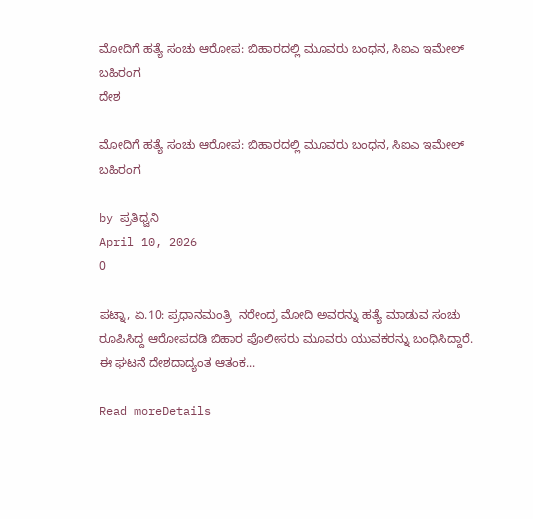ಮೋದಿಗೆ ಹತ್ಯೆ ಸಂಚು ಆರೋಪ: ಬಿಹಾರದಲ್ಲಿ ಮೂವರು ಬಂಧನ, ಸಿಐಎ ಇಮೇಲ್‌  ಬಹಿರಂಗ
ದೇಶ

ಮೋದಿಗೆ ಹತ್ಯೆ ಸಂಚು ಆರೋಪ: ಬಿಹಾರದಲ್ಲಿ ಮೂವರು ಬಂಧನ, ಸಿಐಎ ಇಮೇಲ್‌  ಬಹಿರಂಗ

by ಪ್ರತಿಧ್ವನಿ
April 10, 2026
0

ಪಟ್ನಾ, ಏ.10: ಪ್ರಧಾನಮಂತ್ರಿ  ನರೇಂದ್ರ ಮೋದಿ ಅವರನ್ನು ಹತ್ಯೆ ಮಾಡುವ ಸಂಚು ರೂಪಿಸಿದ್ದ ಆರೋಪದಡಿ ಬಿಹಾರ ಪೊಲೀಸರು ಮೂವರು ಯುವಕರನ್ನು ಬಂಧಿಸಿದ್ದಾರೆ. ಈ ಘಟನೆ ದೇಶದಾದ್ಯಂತ ಆತಂಕ...

Read moreDetails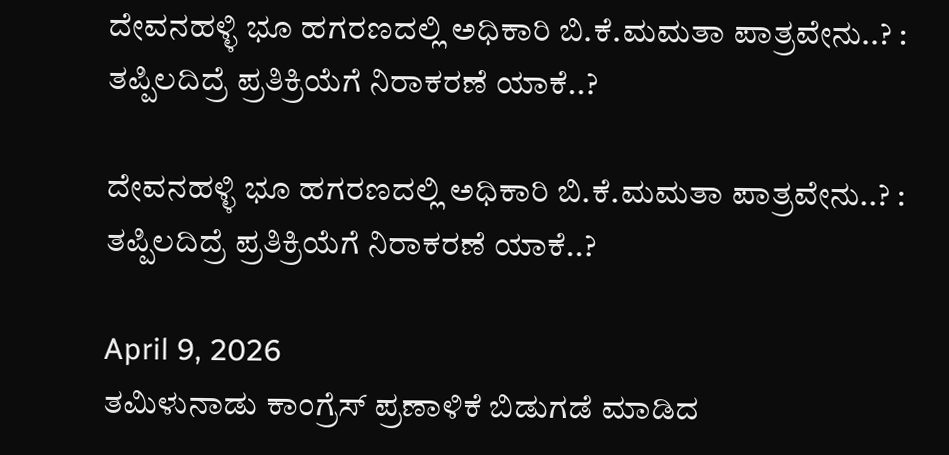ದೇವನಹಳ್ಳಿ ಭೂ ಹಗರಣದಲ್ಲಿ ಅಧಿಕಾರಿ ಬಿ.ಕೆ.ಮಮತಾ ಪಾತ್ರವೇನು..? : ತಪ್ಪಿಲದಿದ್ರೆ ಪ್ರತಿಕ್ರಿಯೆಗೆ ನಿರಾಕರಣೆ ಯಾಕೆ..?

ದೇವನಹಳ್ಳಿ ಭೂ ಹಗರಣದಲ್ಲಿ ಅಧಿಕಾರಿ ಬಿ.ಕೆ.ಮಮತಾ ಪಾತ್ರವೇನು..? : ತಪ್ಪಿಲದಿದ್ರೆ ಪ್ರತಿಕ್ರಿಯೆಗೆ ನಿರಾಕರಣೆ ಯಾಕೆ..?

April 9, 2026
ತಮಿಳುನಾಡು ಕಾಂಗ್ರೆಸ್ ಪ್ರಣಾಳಿಕೆ ಬಿಡುಗಡೆ ಮಾಡಿದ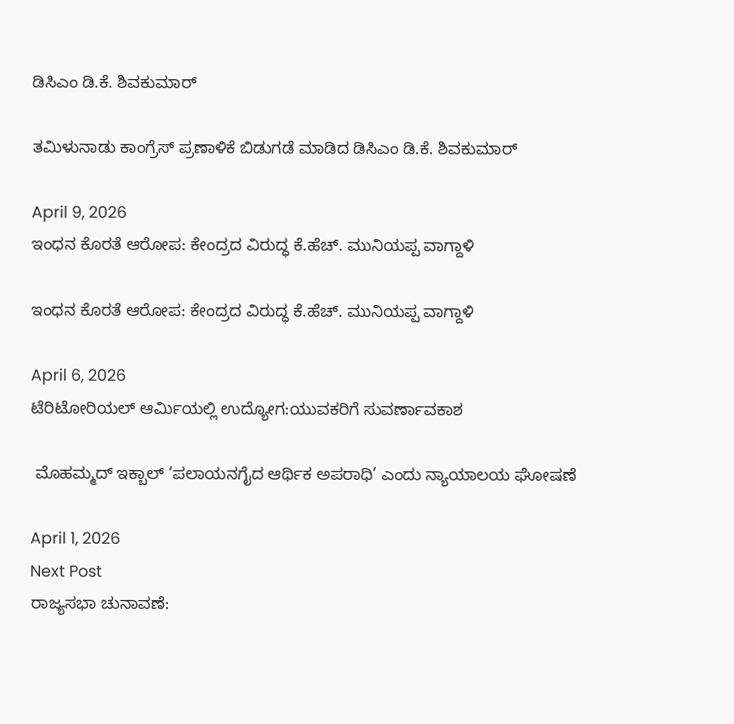ಡಿಸಿಎಂ ಡಿ.ಕೆ. ಶಿವಕುಮಾರ್

ತಮಿಳುನಾಡು ಕಾಂಗ್ರೆಸ್ ಪ್ರಣಾಳಿಕೆ ಬಿಡುಗಡೆ ಮಾಡಿದ ಡಿಸಿಎಂ ಡಿ.ಕೆ. ಶಿವಕುಮಾರ್

April 9, 2026
ಇಂಧನ ಕೊರತೆ ಆರೋಪ: ಕೇಂದ್ರದ ವಿರುದ್ಧ ಕೆ.ಹೆಚ್. ಮುನಿಯಪ್ಪ ವಾಗ್ದಾಳಿ

ಇಂಧನ ಕೊರತೆ ಆರೋಪ: ಕೇಂದ್ರದ ವಿರುದ್ಧ ಕೆ.ಹೆಚ್. ಮುನಿಯಪ್ಪ ವಾಗ್ದಾಳಿ

April 6, 2026
ಟೆರಿಟೋರಿಯಲ್ ಆರ್ಮಿಯಲ್ಲಿ ಉದ್ಯೋಗ:ಯುವಕರಿಗೆ ಸುವರ್ಣಾವಕಾಶ

 ಮೊಹಮ್ಮದ್ ಇಕ್ಬಾಲ್ ‘ಪಲಾಯನಗೈದ ಆರ್ಥಿಕ ಅಪರಾಧಿ’ ಎಂದು ನ್ಯಾಯಾಲಯ ಘೋಷಣೆ

April 1, 2026
Next Post
ರಾಜ್ಯಸಭಾ ಚುನಾವಣೆ: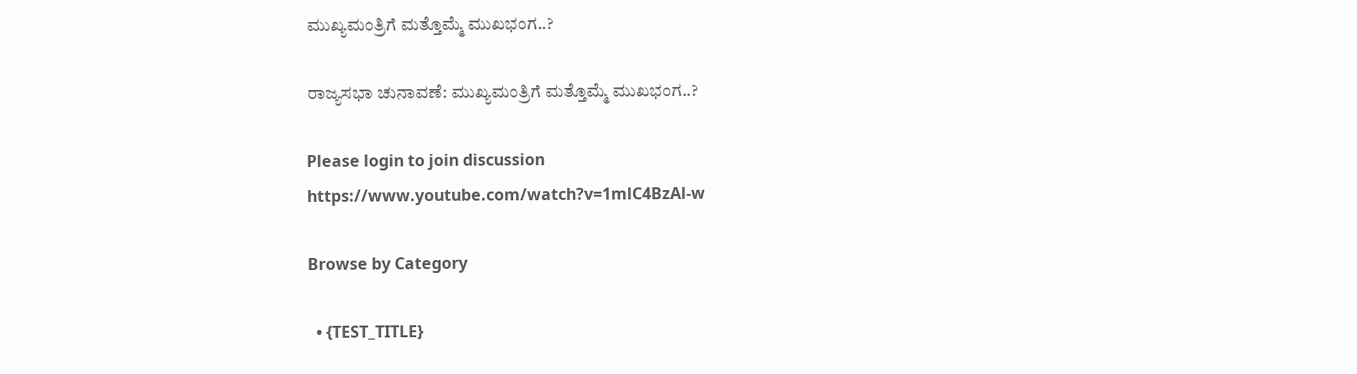ಮುಖ್ಯಮಂತ್ರಿಗೆ ಮತ್ತೊಮ್ಮೆ ಮುಖಭಂಗ..?

ರಾಜ್ಯಸಭಾ ಚುನಾವಣೆ: ಮುಖ್ಯಮಂತ್ರಿಗೆ ಮತ್ತೊಮ್ಮೆ ಮುಖಭಂಗ..?

Please login to join discussion
https://www.youtube.com/watch?v=1mlC4BzAl-w

Browse by Category

  • {TEST_TITLE}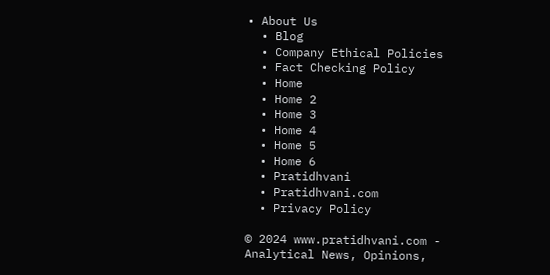• About Us
  • Blog
  • Company Ethical Policies
  • Fact Checking Policy
  • Home
  • Home 2
  • Home 3
  • Home 4
  • Home 5
  • Home 6
  • Pratidhvani
  • Pratidhvani.com
  • Privacy Policy

© 2024 www.pratidhvani.com - Analytical News, Opinions,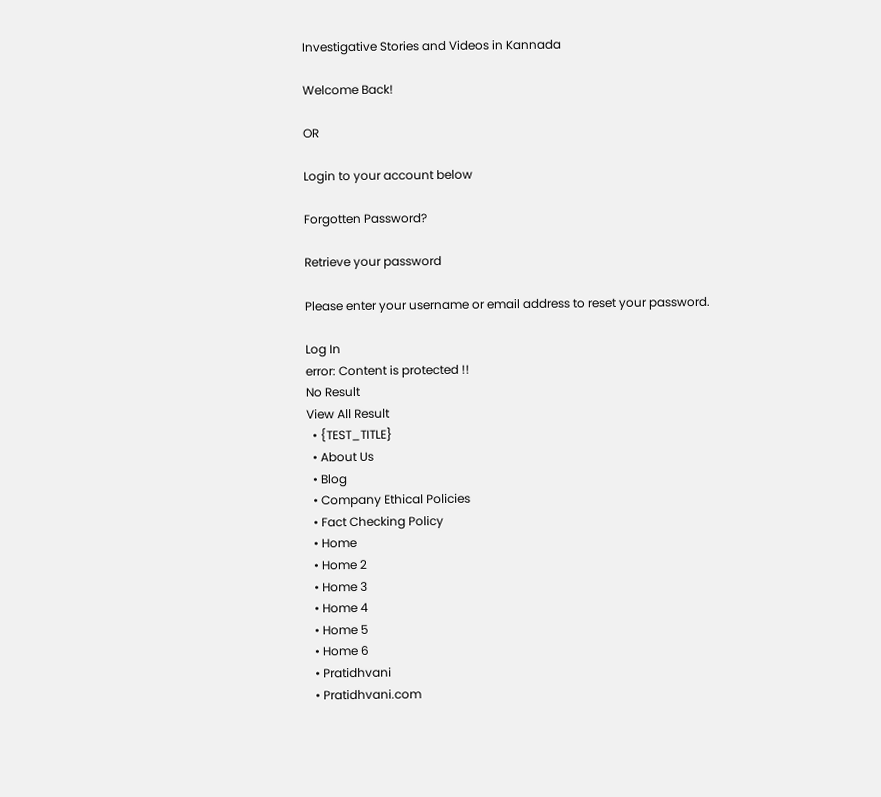Investigative Stories and Videos in Kannada

Welcome Back!

OR

Login to your account below

Forgotten Password?

Retrieve your password

Please enter your username or email address to reset your password.

Log In
error: Content is protected !!
No Result
View All Result
  • {TEST_TITLE}
  • About Us
  • Blog
  • Company Ethical Policies
  • Fact Checking Policy
  • Home
  • Home 2
  • Home 3
  • Home 4
  • Home 5
  • Home 6
  • Pratidhvani
  • Pratidhvani.com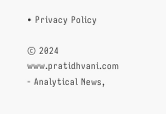• Privacy Policy

© 2024 www.pratidhvani.com - Analytical News,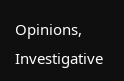Opinions, Investigative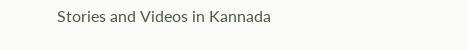Stories and Videos in Kannada